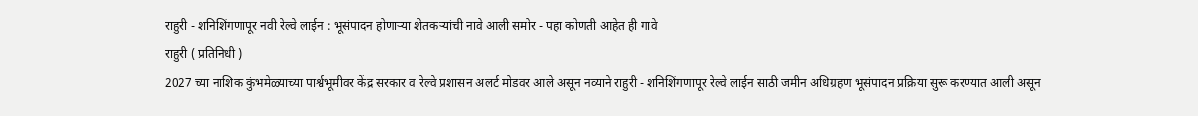राहुरी - शनिशिंगणापूर नवी रेल्वे लाईन : भूसंपादन होणाऱ्या शेतकऱ्यांची नावे आली समोर - पहा कोणती आहेत ही गावे
राहुरी ( प्रतिनिधी )
2027 च्या नाशिक कुंभमेळ्याच्या पार्श्वभूमीवर केंद्र सरकार व रेल्वे प्रशासन अलर्ट मोडवर आले असून नव्याने राहुरी - शनिशिंगणापूर रेल्वे लाईन साठी जमीन अधिग्रहण भूसंपादन प्रक्रिया सुरू करण्यात आली असून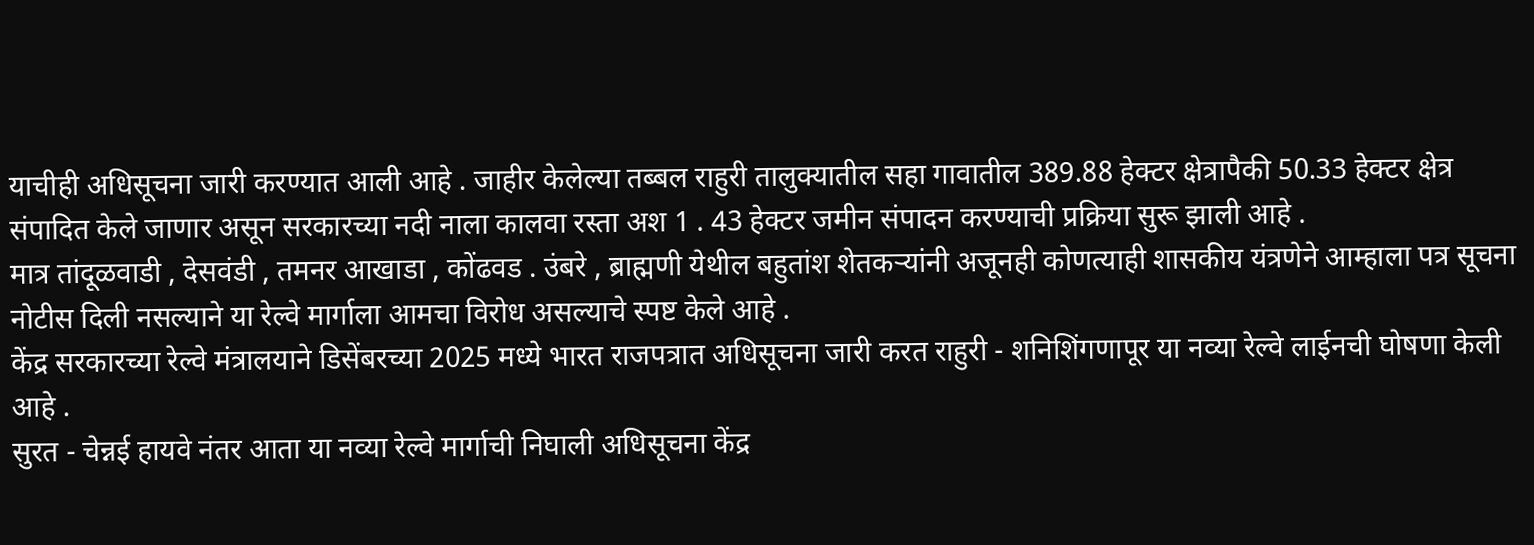याचीही अधिसूचना जारी करण्यात आली आहे . जाहीर केलेल्या तब्बल राहुरी तालुक्यातील सहा गावातील 389.88 हेक्टर क्षेत्रापैकी 50.33 हेक्टर क्षेत्र संपादित केले जाणार असून सरकारच्या नदी नाला कालवा रस्ता अश 1 . 43 हेक्टर जमीन संपादन करण्याची प्रक्रिया सुरू झाली आहे .
मात्र तांदूळवाडी , देसवंडी , तमनर आखाडा , कोंढवड . उंबरे , ब्राह्मणी येथील बहुतांश शेतकऱ्यांनी अजूनही कोणत्याही शासकीय यंत्रणेने आम्हाला पत्र सूचना नोटीस दिली नसल्याने या रेल्वे मार्गाला आमचा विरोध असल्याचे स्पष्ट केले आहे .
केंद्र सरकारच्या रेल्वे मंत्रालयाने डिसेंबरच्या 2025 मध्ये भारत राजपत्रात अधिसूचना जारी करत राहुरी - शनिशिंगणापूर या नव्या रेल्वे लाईनची घोषणा केली आहे .
सुरत - चेन्नई हायवे नंतर आता या नव्या रेल्वे मार्गाची निघाली अधिसूचना केंद्र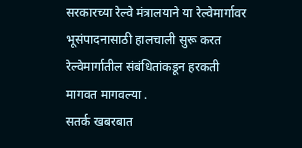सरकारच्या रेल्वे मंत्रालयाने या रेल्वेमार्गावर भूसंपादनासाठी हालचाली सुरू करत रेल्वेमार्गातील संबंधितांकडून हरकती मागवत मागवल्या .
सतर्क खबरबात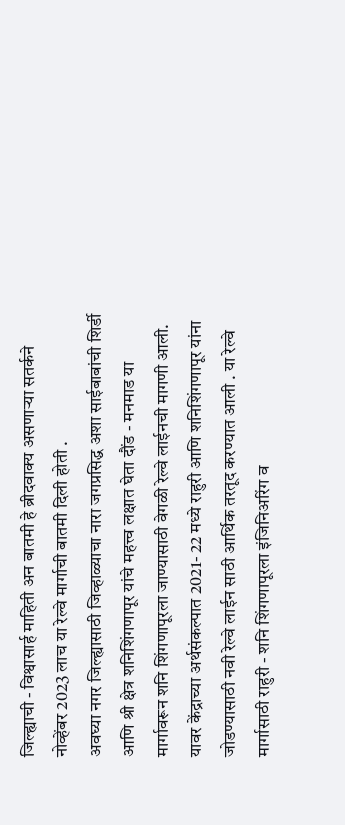जिल्ह्याची - विश्वासार्ह माहिती अन बातमी हे ब्रीदवाक्य असणाऱ्या सतर्कने नोव्हेंबर 2023 लाच या रेल्वे मार्गाची बातमी दिली होती .
अवघ्या नगर जिल्ह्यासाठी जिव्हाळ्याचा नारा जगप्रसिद्ध अशा साईबाबांची शिर्डी आणि श्री क्षेत्र शनिशिंगणापूर यांचे महत्त्व लक्षात घेता दौंड - मनमाड या मार्गावरून शनि शिंगणापूरला जाण्यासाठी वेगळी रेल्वे लाईनची मागणी आली. यावर केंद्राच्या अर्थसंकल्पात 2021- 22 मध्ये राहुरी आणि शनिशिंगणापूर यांना जोडण्यासाठी नवी रेल्वे लाईन साठी आर्थिक तरतूद करण्यात आली . या रेल्वे मार्गासाठी राहुरी - शनि शिंगणापूरला इंजिनिअरिंग व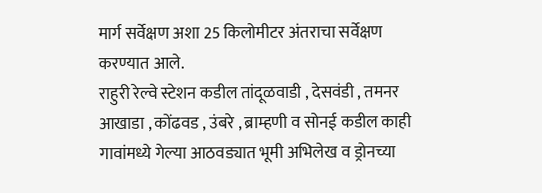मार्ग सर्वेक्षण अशा 25 किलोमीटर अंतराचा सर्वेक्षण करण्यात आले.
राहुरी रेल्वे स्टेशन कडील तांदूळवाडी , देसवंडी , तमनर आखाडा , कोंढवड , उंबरे , ब्राम्हणी व सोनई कडील काही गावांमध्ये गेल्या आठवड्यात भूमी अभिलेख व ड्रोनच्या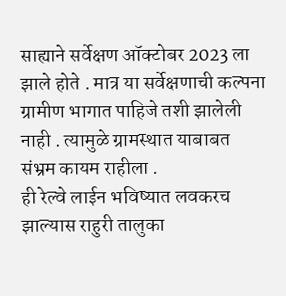साह्याने सर्वेक्षण ऑक्टोबर 2023 ला झाले होते . मात्र या सर्वेक्षणाची कल्पना ग्रामीण भागात पाहिजे तशी झालेली नाही . त्यामुळे ग्रामस्थात याबाबत संभ्रम कायम राहीला .
ही रेल्वे लाईन भविष्यात लवकरच झाल्यास राहुरी तालुका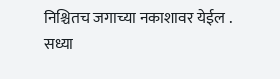निश्चितच जगाच्या नकाशावर येईल . सध्या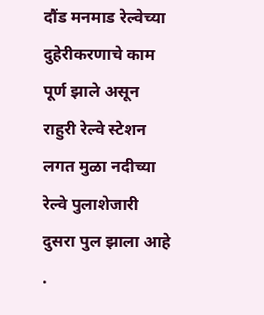दौंड मनमाड रेल्वेच्या दुहेरीकरणाचे काम पूर्ण झाले असून राहुरी रेल्वे स्टेशन लगत मुळा नदीच्या रेल्वे पुलाशेजारी दुसरा पुल झाला आहे .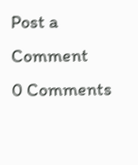Post a Comment
0 Comments